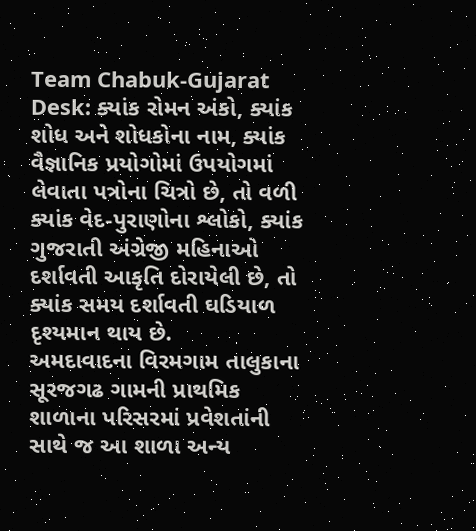Team Chabuk-Gujarat Desk: ક્યાંક રોમન અંકો, ક્યાંક શોધ અને શોધકોના નામ, ક્યાંક વૈજ્ઞાનિક પ્રયોગોમાં ઉપયોગમાં લેવાતા પત્રોના ચિત્રો છે, તો વળી ક્યાંક વેદ-પુરાણોના શ્લોકો, ક્યાંક ગુજરાતી અંગ્રેજી મહિનાઓ દર્શાવતી આકૃતિ દોરાયેલી છે, તો ક્યાંક સમય દર્શાવતી ઘડિયાળ દૃશ્યમાન થાય છે.
અમદાવાદના વિરમગામ તાલુકાના સૂરજગઢ ગામની પ્રાથમિક શાળાના પરિસરમાં પ્રવેશતાંની સાથે જ આ શાળા અન્ય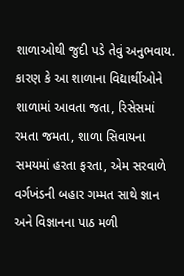શાળાઓથી જુદી પડે તેવું અનુભવાય. કારણ કે આ શાળાના વિદ્યાર્થીઓને શાળામાં આવતા જતા, રિસેસમાં રમતા જમતા, શાળા સિવાયના સમયમાં હરતા ફરતા, એમ સરવાળે વર્ગખંડની બહાર ગમ્મત સાથે જ્ઞાન અને વિજ્ઞાનના પાઠ મળી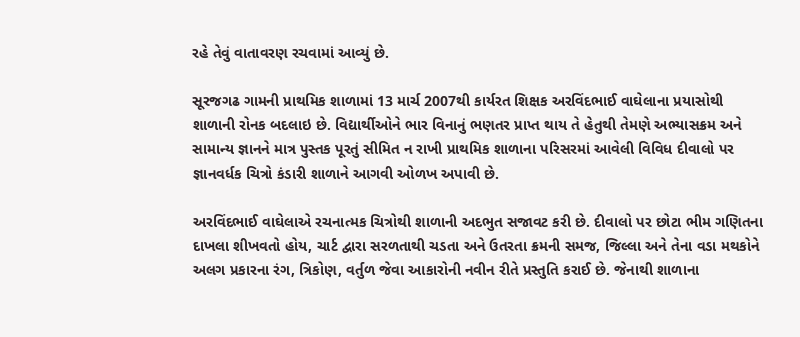રહે તેવું વાતાવરણ રચવામાં આવ્યું છે.

સૂરજગઢ ગામની પ્રાથમિક શાળામાં 13 માર્ચ 2007થી કાર્યરત શિક્ષક અરવિંદભાઈ વાઘેલાના પ્રયાસોથી શાળાની રોનક બદલાઇ છે. વિદ્યાર્થીઓને ભાર વિનાનું ભણતર પ્રાપ્ત થાય તે હેતુથી તેમણે અભ્યાસક્રમ અને સામાન્ય જ્ઞાનને માત્ર પુસ્તક પૂરતું સીમિત ન રાખી પ્રાથમિક શાળાના પરિસરમાં આવેલી વિવિધ દીવાલો પર જ્ઞાનવર્ધક ચિત્રો કંડારી શાળાને આગવી ઓળખ અપાવી છે.

અરવિંદભાઈ વાઘેલાએ રચનાત્મક ચિત્રોથી શાળાની અદભુત સજાવટ કરી છે. દીવાલો પર છોટા ભીમ ગણિતના દાખલા શીખવતો હોય, ચાર્ટ દ્વારા સરળતાથી ચડતા અને ઉતરતા ક્રમની સમજ, જિલ્લા અને તેના વડા મથકોને અલગ પ્રકારના રંગ, ત્રિકોણ, વર્તુળ જેવા આકારોની નવીન રીતે પ્રસ્તુતિ કરાઈ છે. જેનાથી શાળાના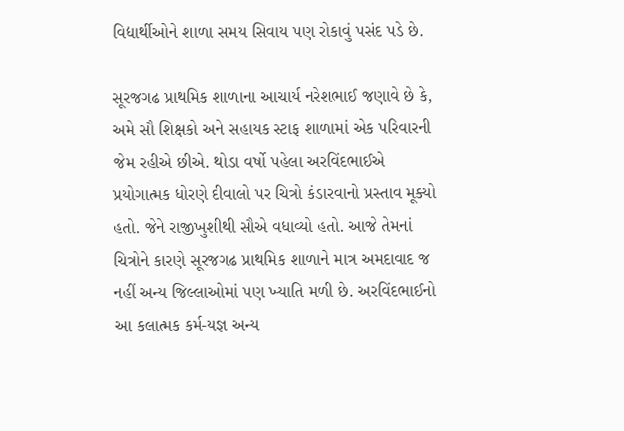વિદ્યાર્થીઓને શાળા સમય સિવાય પણ રોકાવું પસંદ પડે છે.

સૂરજગઢ પ્રાથમિક શાળાના આચાર્ય નરેશભાઈ જણાવે છે કે, અમે સૌ શિક્ષકો અને સહાયક સ્ટાફ શાળામાં એક પરિવારની જેમ રહીએ છીએ. થોડા વર્ષો પહેલા અરવિંદભાઈએ પ્રયોગાત્મક ધોરણે દીવાલો પર ચિત્રો કંડારવાનો પ્રસ્તાવ મૂક્યો હતો. જેને રાજીખુશીથી સૌએ વધાવ્યો હતો. આજે તેમનાં ચિત્રોને કારણે સૂરજગઢ પ્રાથમિક શાળાને માત્ર અમદાવાદ જ નહીં અન્ય જિલ્લાઓમાં પણ ખ્યાતિ મળી છે. અરવિંદભાઈનો આ કલાત્મક કર્મ-યજ્ઞ અન્ય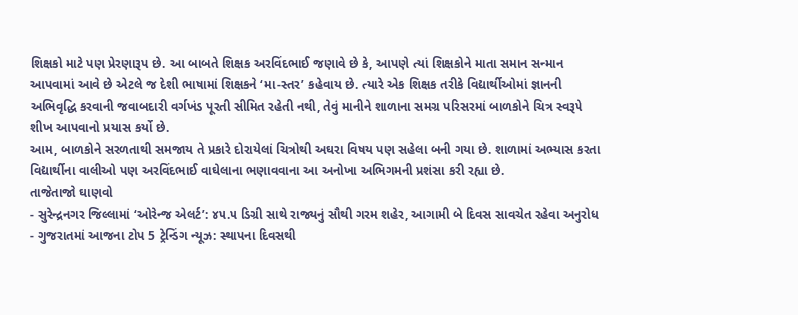શિક્ષકો માટે પણ પ્રેરણારૂપ છે. આ બાબતે શિક્ષક અરવિંદભાઈ જણાવે છે કે, આપણે ત્યાં શિક્ષકોને માતા સમાન સન્માન આપવામાં આવે છે એટલે જ દેશી ભાષામાં શિક્ષકને ‘મા-સ્તર’ કહેવાય છે. ત્યારે એક શિક્ષક તરીકે વિદ્યાર્થીઓમાં જ્ઞાનની અભિવૃદ્ધિ કરવાની જવાબદારી વર્ગખંડ પૂરતી સીમિત રહેતી નથી, તેવું માનીને શાળાના સમગ્ર પરિસરમાં બાળકોને ચિત્ર સ્વરૂપે શીખ આપવાનો પ્રયાસ કર્યો છે.
આમ, બાળકોને સરળતાથી સમજાય તે પ્રકારે દોરાયેલાં ચિત્રોથી અઘરા વિષય પણ સહેલા બની ગયા છે. શાળામાં અભ્યાસ કરતા વિદ્યાર્થીના વાલીઓ પણ અરવિંદભાઈ વાઘેલાના ભણાવવાના આ અનોખા અભિગમની પ્રશંસા કરી રહ્યા છે.
તાજેતાજો ઘાણવો
- સુરેન્દ્રનગર જિલ્લામાં ‘ઓરેન્જ એલર્ટ’: ૪૫.૫ ડિગ્રી સાથે રાજ્યનું સૌથી ગરમ શહેર, આગામી બે દિવસ સાવચેત રહેવા અનુરોધ
- ગુજરાતમાં આજના ટોપ 5 ટ્રેન્ડિંગ ન્યૂઝ: સ્થાપના દિવસથી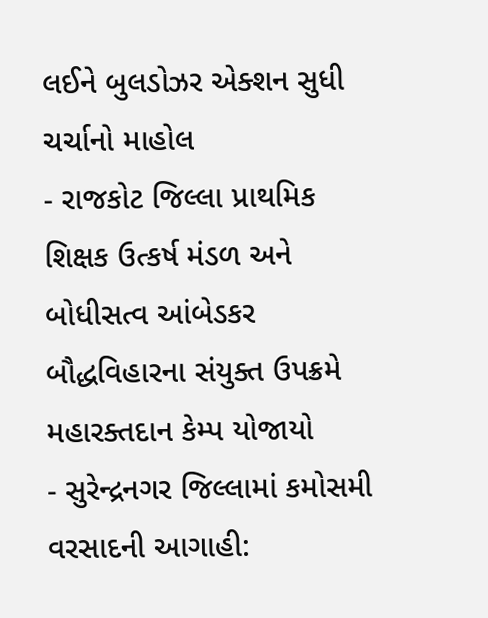લઈને બુલડોઝર એક્શન સુધી ચર્ચાનો માહોલ
- રાજકોટ જિલ્લા પ્રાથમિક શિક્ષક ઉત્કર્ષ મંડળ અને બોધીસત્વ આંબેડકર બૌદ્ધવિહારના સંયુક્ત ઉપક્રમે મહારક્તદાન કેમ્પ યોજાયો
- સુરેન્દ્રનગર જિલ્લામાં કમોસમી વરસાદની આગાહી: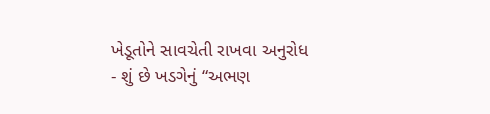ખેડૂતોને સાવચેતી રાખવા અનુરોધ
- શું છે ખડગેનું “અભણ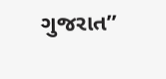ગુજરાત”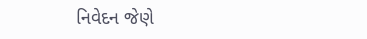નિવેદન જેણે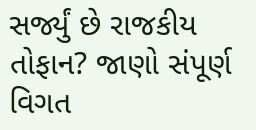સર્જ્યું છે રાજકીય તોફાન? જાણો સંપૂર્ણ વિગત